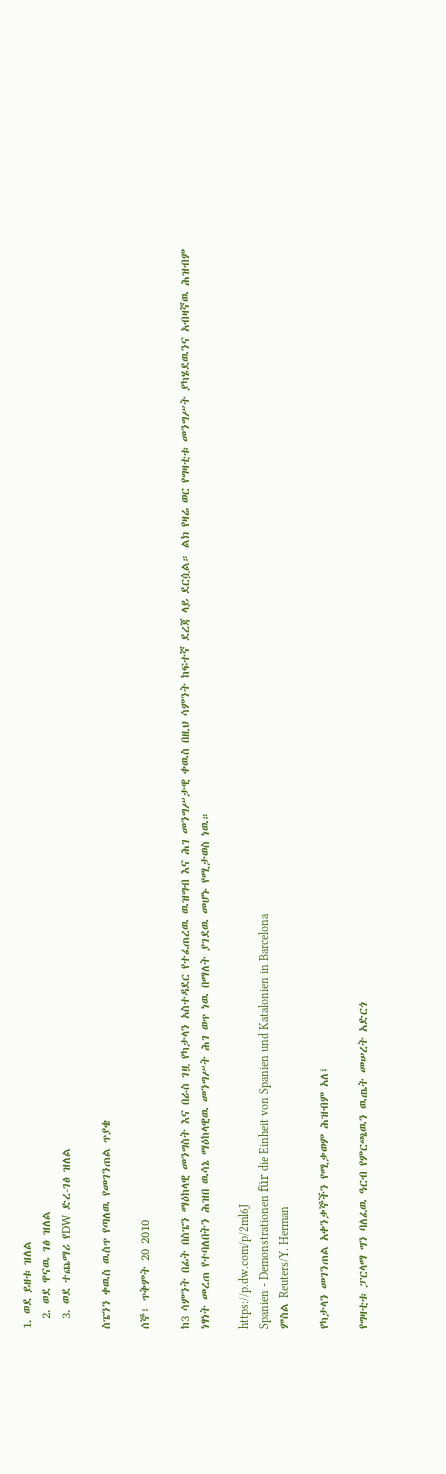1. ወደ ይዘቱ ዝለል
  2. ወደ ዋናዉ ገፅ ዝለል
  3. ወደ ተጨማሪ የDW ድረ-ገፅ ዝለል

ስፔንን ቀዉስ ዉስጥ የጣለዉ የመገንጠል ጥያቄ

ሰኞ፣ ጥቅምት 20 2010

ከ3 ሳምንት በፊት በስፔን ማዕከላዊ መንግስት እና በራስ ገዟ የካታላን አስተዳደር የተፈጠረዉ ዉዝግብ እና ሕገ መንግሥታዊ ቀዉስ በዚህ ሳምንት ከፍተኛ ደረጃ ላይ ደርሷል። ልክ የዛሬ ወር የግዛቲቱ መንግሥት ያካሄደዉንና አብዛኛዉ ሕዝብም ነፃነት መረጠ የተባለበትን ሕዝበ ዉሳኔ ማዕከላዊዉ መንግሥት ሕገ ወጥ ነዉ በማለት ያገደዉ መሆኑ የሚታወስ ነዉ።

https://p.dw.com/p/2ml6J
Spanien - Demonstrationen für die Einheit von Spanien und Katalonien in Barcelona
ምስል Reuters/Y. Herman

የካታላን መገንጠል አቀንቃኞችን የሚቃወም ሕዝብም አለ፤

የግዛቲቱ ፓርላማ ግን ባለፈዉ ዓርብ የምርጫዉን ዉጤት መሠረት አድርጎ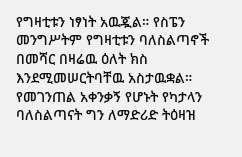የግዛቲቱን ነፃነት አዉጇል። የስፔን መንግሥትም የግዛቲቱን ባለስልጣኖች በመሻር በዛሬዉ ዕለት ክስ እንደሚመሠርትባቸዉ አስታዉቋል። የመገንጠል አቀንቃኝ የሆኑት የካታላን ባለስልጣናት ግን ለማድሪድ ትዕዛዝ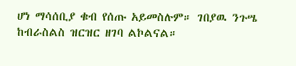ሆነ ማሳሰቢያ ቁብ የሰጡ አይመስሉም። ገበያዉ ንጉሤ ከብራስልስ ዝርዝር ዘገባ ልኮልናል።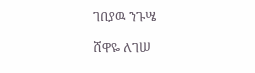ገበያዉ ንጉሤ

ሸዋዬ ለገሠ